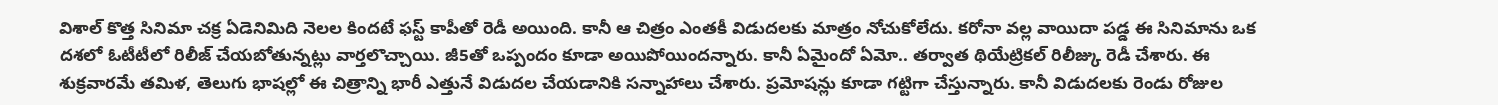విశాల్ కొత్త సినిమా చక్ర ఏడెనిమిది నెలల కిందటే ఫస్ట్ కాపీతో రెడీ అయింది. కానీ ఆ చిత్రం ఎంతకీ విడుదలకు మాత్రం నోచుకోలేదు. కరోనా వల్ల వాయిదా పడ్డ ఈ సినిమాను ఒక దశలో ఓటీటీలో రిలీజ్ చేయబోతున్నట్లు వార్తలొచ్చాయి. జీ5తో ఒప్పందం కూడా అయిపోయిందన్నారు. కానీ ఏమైందో ఏమో.. తర్వాత థియేట్రికల్ రిలీజ్కు రెడీ చేశారు. ఈ శుక్రవారమే తమిళ, తెలుగు భాషల్లో ఈ చిత్రాన్ని భారీ ఎత్తునే విడుదల చేయడానికి సన్నాహాలు చేశారు. ప్రమోషన్లు కూడా గట్టిగా చేస్తున్నారు. కానీ విడుదలకు రెండు రోజుల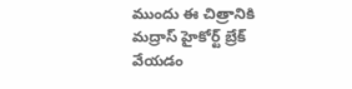ముందు ఈ చిత్రానికి మద్రాస్ హైకోర్ట్ బ్రేక్ వేయడం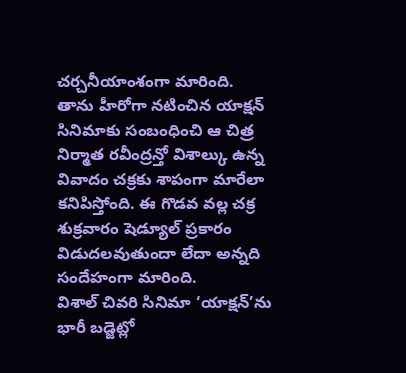చర్చనీయాంశంగా మారింది.
తాను హీరోగా నటించిన యాక్షన్ సినిమాకు సంబంధించి ఆ చిత్ర నిర్మాత రవీంద్రన్తో విశాల్కు ఉన్న వివాదం చక్రకు శాపంగా మారేలా కనిపిస్తోంది. ఈ గొడవ వల్ల చక్ర శుక్రవారం షెడ్యూల్ ప్రకారం విడుదలవుతుందా లేదా అన్నది సందేహంగా మారింది.
విశాల్ చివరి సినిమా ‘యాక్షన్’ను భారీ బడ్జెట్లో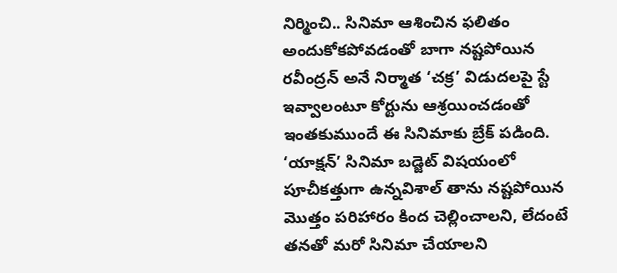నిర్మించి.. సినిమా ఆశించిన ఫలితం అందుకోకపోవడంతో బాగా నష్టపోయిన రవీంద్రన్ అనే నిర్మాత ‘చక్ర’ విడుదలపై స్టే ఇవ్వాలంటూ కోర్టును ఆశ్రయించడంతో ఇంతకుముందే ఈ సినిమాకు బ్రేక్ పడింది. ‘యాక్షన్’ సినిమా బడ్జెట్ విషయంలో పూచీకత్తుగా ఉన్నవిశాల్ తాను నష్టపోయిన మొత్తం పరిహారం కింద చెల్లించాలని, లేదంటే తనతో మరో సినిమా చేయాలని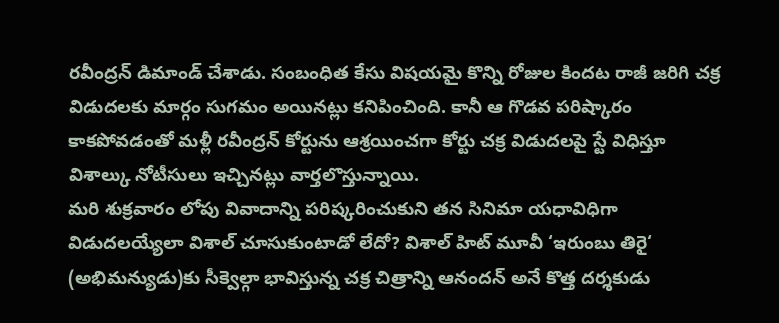రవీంద్రన్ డిమాండ్ చేశాడు. సంబంధిత కేసు విషయమై కొన్ని రోజుల కిందట రాజీ జరిగి చక్ర విడుదలకు మార్గం సుగమం అయినట్లు కనిపించింది. కానీ ఆ గొడవ పరిష్కారం కాకపోవడంతో మళ్లీ రవీంద్రన్ కోర్టును ఆశ్రయించగా కోర్టు చక్ర విడుదలపై స్టే విధిస్తూ విశాల్కు నోటీసులు ఇచ్చినట్లు వార్తలొస్తున్నాయి.
మరి శుక్రవారం లోపు వివాదాన్ని పరిష్కరించుకుని తన సినిమా యధావిధిగా విడుదలయ్యేలా విశాల్ చూసుకుంటాడో లేదో? విశాల్ హిట్ మూవీ ‘ఇరుంబు తిరై‘ (అభిమన్యుడు)కు సీక్వెల్గా భావిస్తున్న చక్ర చిత్రాన్ని ఆనందన్ అనే కొత్త దర్శకుడు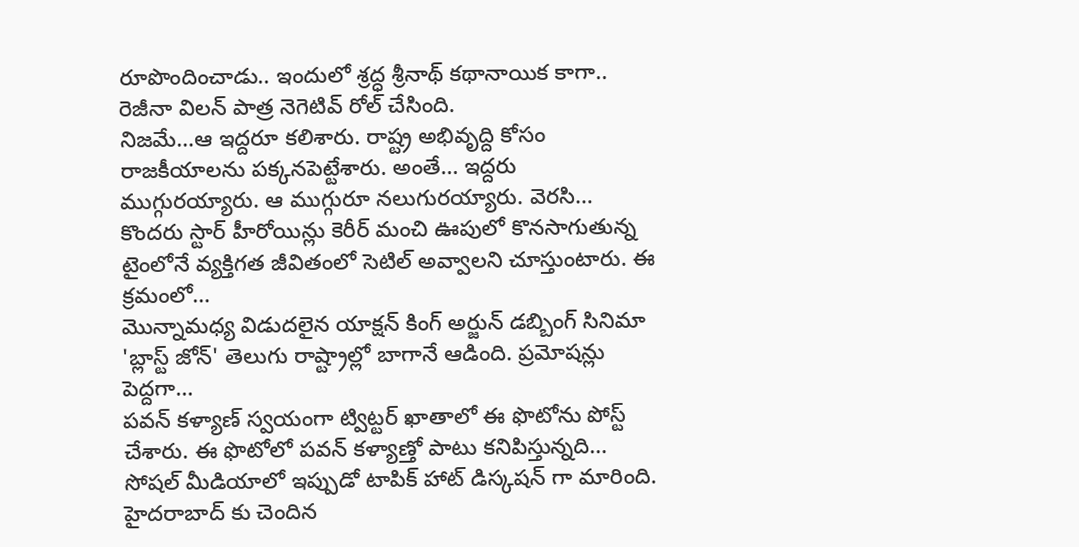రూపొందించాడు.. ఇందులో శ్రద్ధ శ్రీనాథ్ కథానాయిక కాగా.. రెజీనా విలన్ పాత్ర నెగెటివ్ రోల్ చేసింది.
నిజమే…ఆ ఇద్దరూ కలిశారు. రాష్ట్ర అభివృద్ది కోసం రాజకీయాలను పక్కనపెట్టేశారు. అంతే… ఇద్దరు ముగ్గురయ్యారు. ఆ ముగ్గురూ నలుగురయ్యారు. వెరసి…
కొందరు స్టార్ హీరోయిన్లు కెరీర్ మంచి ఊపులో కొనసాగుతున్న టైంలోనే వ్యక్తిగత జీవితంలో సెటిల్ అవ్వాలని చూస్తుంటారు. ఈ క్రమంలో…
మొన్నామధ్య విడుదలైన యాక్షన్ కింగ్ అర్జున్ డబ్బింగ్ సినిమా 'బ్లాస్ట్ జోన్' తెలుగు రాష్ట్రాల్లో బాగానే ఆడింది. ప్రమోషన్లు పెద్దగా…
పవన్ కళ్యాణ్ స్వయంగా ట్విట్టర్ ఖాతాలో ఈ ఫొటోను పోస్ట్ చేశారు. ఈ ఫొటోలో పవన్ కళ్యాణ్తో పాటు కనిపిస్తున్నది…
సోషల్ మీడియాలో ఇప్పుడో టాపిక్ హాట్ డిస్కషన్ గా మారింది. హైదరాబాద్ కు చెందిన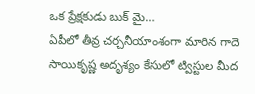ఒక ప్రేక్షకుడు బుక్ మై…
ఏపీలో తీవ్ర చర్చనీయాంశంగా మారిన గాదె సాయికృష్ణ అదృశ్యం కేసులో ట్విస్టుల మీద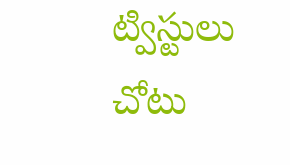ట్విస్టులు చోటు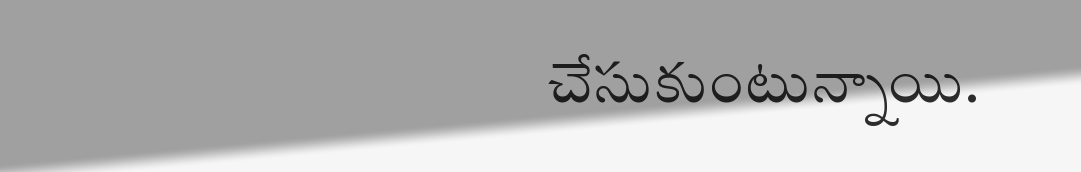చేసుకుంటున్నాయి.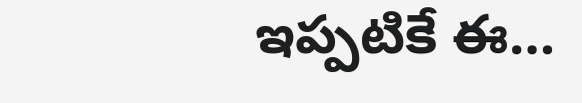ఇప్పటికే ఈ…